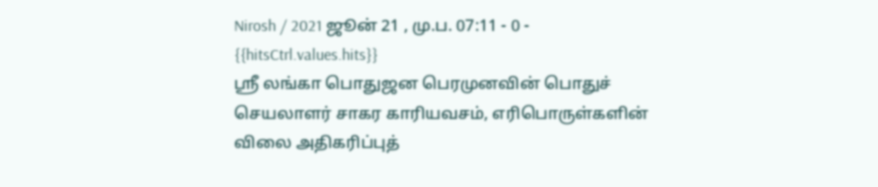Nirosh / 2021 ஜூன் 21 , மு.ப. 07:11 - 0 - {{hitsCtrl.values.hits}}
ஸ்ரீ லங்கா பொதுஜன பெரமுனவின் பொதுச் செயலாளர் சாகர காரியவசம், எரிபொருள்களின் விலை அதிகரிப்புத்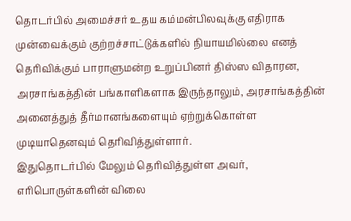தொடர்பில் அமைச்சர் உதய கம்மன்பிலவுக்கு எதிராக முன்வைக்கும் குற்றச்சாட்டுக்களில் நியாயமில்லை எனத் தெரிவிக்கும் பாராளுமன்ற உறுப்பினர் திஸ்ஸ விதாரன, அரசாங்கத்தின் பங்காளிகளாக இருந்தாலும், அரசாங்கத்தின் அனைத்துத் தீர்மானங்களையும் ஏற்றுக்கொள்ள முடியாதெனவும் தெரிவித்துள்ளார்.
இதுதொடர்பில் மேலும் தெரிவித்துள்ள அவர், எரிபொருள்களின் விலை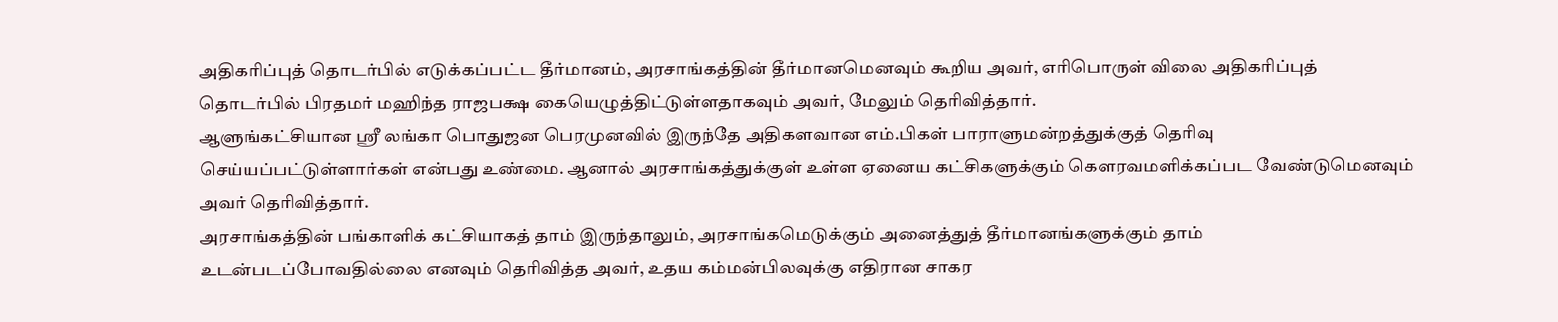அதிகரிப்புத் தொடர்பில் எடுக்கப்பட்ட தீர்மானம், அரசாங்கத்தின் தீர்மானமெனவும் கூறிய அவர், எரிபொருள் விலை அதிகரிப்புத் தொடர்பில் பிரதமர் மஹிந்த ராஜபக்ஷ கையெழுத்திட்டுள்ளதாகவும் அவர், மேலும் தெரிவித்தார்.
ஆளுங்கட்சியான ஸ்ரீ லங்கா பொதுஜன பெரமுனவில் இருந்தே அதிகளவான எம்.பிகள் பாராளுமன்றத்துக்குத் தெரிவு செய்யப்பட்டுள்ளார்கள் என்பது உண்மை. ஆனால் அரசாங்கத்துக்குள் உள்ள ஏனைய கட்சிகளுக்கும் கௌரவமளிக்கப்பட வேண்டுமெனவும் அவர் தெரிவித்தார்.
அரசாங்கத்தின் பங்காளிக் கட்சியாகத் தாம் இருந்தாலும், அரசாங்கமெடுக்கும் அனைத்துத் தீர்மானங்களுக்கும் தாம் உடன்படப்போவதில்லை எனவும் தெரிவித்த அவர், உதய கம்மன்பிலவுக்கு எதிரான சாகர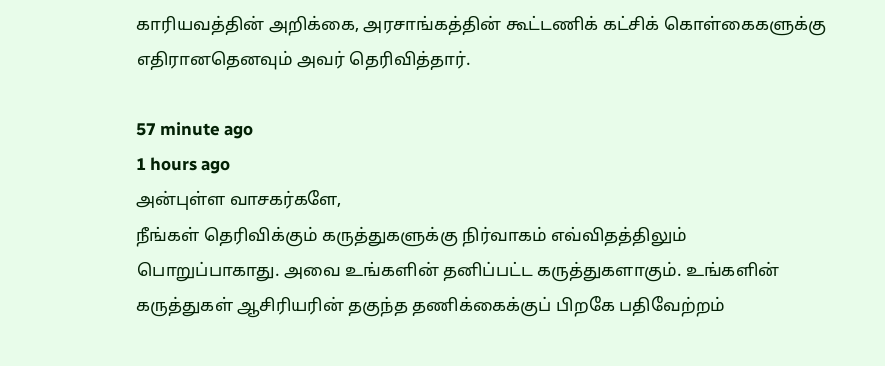காரியவத்தின் அறிக்கை, அரசாங்கத்தின் கூட்டணிக் கட்சிக் கொள்கைகளுக்கு எதிரானதெனவும் அவர் தெரிவித்தார்.

57 minute ago
1 hours ago
அன்புள்ள வாசகர்களே,
நீங்கள் தெரிவிக்கும் கருத்துகளுக்கு நிர்வாகம் எவ்விதத்திலும் பொறுப்பாகாது. அவை உங்களின் தனிப்பட்ட கருத்துகளாகும். உங்களின் கருத்துகள் ஆசிரியரின் தகுந்த தணிக்கைக்குப் பிறகே பதிவேற்றம்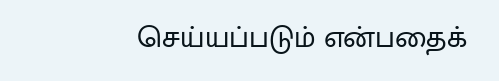செய்யப்படும் என்பதைக்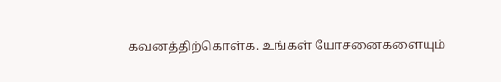கவனத்திற்கொள்க. உங்கள் யோசனைகளையும்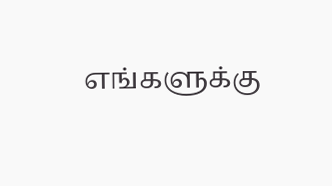எங்களுக்கு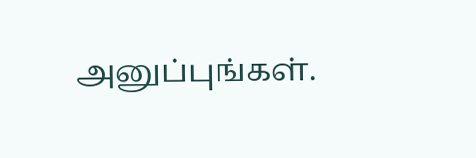அனுப்புங்கள்.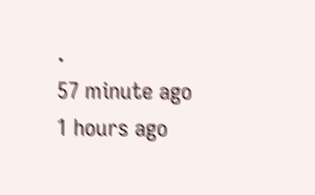.
57 minute ago
1 hours ago